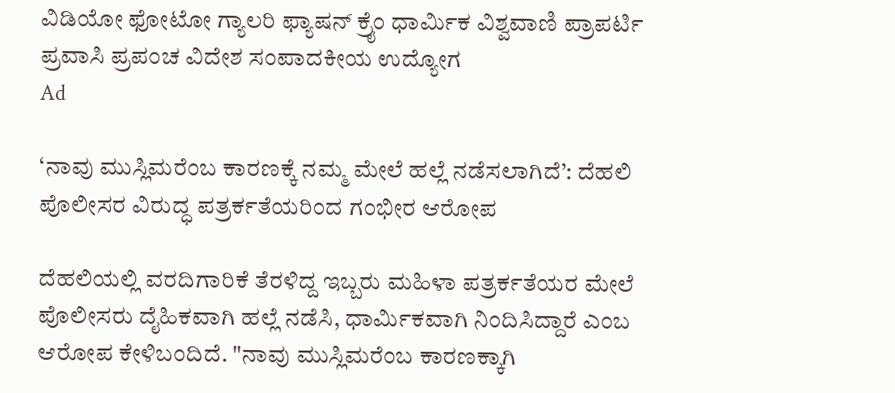ವಿಡಿಯೋ ಫೋಟೋ ಗ್ಯಾಲರಿ ಫ್ಯಾಷನ್ ಕ್ರೈಂ ಧಾರ್ಮಿಕ ವಿಶ್ವವಾಣಿ ಪ್ರಾಪರ್ಟಿ ಪ್ರವಾಸಿ ಪ್ರಪಂಚ ವಿದೇಶ ಸಂಪಾದಕೀಯ ಉದ್ಯೋಗ
Ad

‘ನಾವು ಮುಸ್ಲಿಮರೆಂಬ ಕಾರಣಕ್ಕೆ ನಮ್ಮ ಮೇಲೆ ಹಲ್ಲೆ ನಡೆಸಲಾಗಿದೆ’: ದೆಹಲಿ ಪೊಲೀಸರ ವಿರುದ್ಧ ಪತ್ರರ್ಕತೆಯರಿಂದ ಗಂಭೀರ ಆರೋಪ

ದೆಹಲಿಯಲ್ಲಿ ವರದಿಗಾರಿಕೆ ತೆರಳಿದ್ದ ಇಬ್ಬರು ಮಹಿಳಾ ಪತ್ರರ್ಕತೆಯರ ಮೇಲೆ ಪೊಲೀಸರು ದೈಹಿಕವಾಗಿ ಹಲ್ಲೆ ನಡೆಸಿ, ಧಾರ್ಮಿಕವಾಗಿ ನಿಂದಿಸಿದ್ದಾರೆ ಎಂಬ ಆರೋಪ ಕೇಳಿಬಂದಿದೆ. "ನಾವು ಮುಸ್ಲಿಮರೆಂಬ ಕಾರಣಕ್ಕಾಗಿ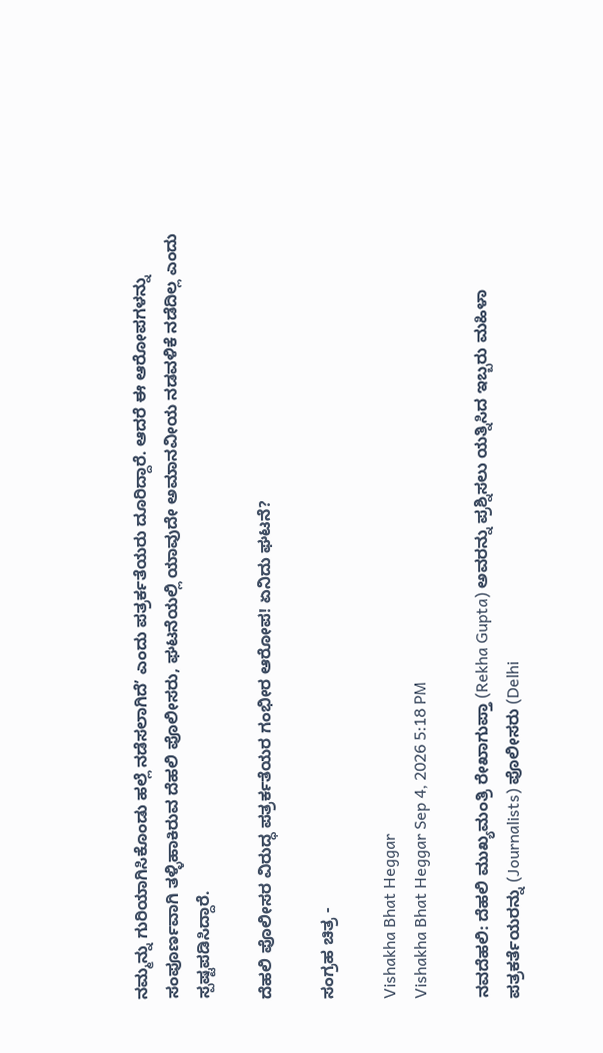ನಮ್ಮನ್ನು ಗುರಿಯಾಗಿಸಿಕೊಂಡು ಹಲ್ಲೆ ನಡೆಸಲಾಗಿದೆʼ ಎಂದು ಪತ್ರರ್ಕತೆಯರು ದೂರಿದ್ದಾರೆ. ಆದರೆ ಈ ಆರೋಪಗಳನ್ನು ಸಂಪೂರ್ಣವಾಗಿ ತಳ್ಳಿಹಾಕಿರುವ ದೆಹಲಿ ಪೊಲೀಸರು, ಘಟನೆಯಲ್ಲಿ ಯಾವುದೇ ಅಮಾನವೀಯ ನಡವಳಿಕೆ ನಡೆದಿಲ್ಲ ಎಂದು ಸ್ಪಷ್ಟಪಡಿಸಿದ್ದಾರೆ.

ದೆಹಲಿ ಪೊಲೀಸರ ವಿರುದ್ಧ ಪತ್ರರ್ಕತೆಯರ ಗಂಭೀರ ಆರೋಪ! ಏನಿದು ಘಟನೆ?

ಸಂಗ್ರಹ ಚಿತ್ರ -

Vishakha Bhat Heggar
Vishakha Bhat Heggar Sep 4, 2026 5:18 PM

ನವದೆಹಲಿ: ದೆಹಲಿ ಮುಖ್ಯಮಂತ್ರಿ ರೇಖಾಗುಪ್ತಾ (Rekha Gupta) ಅವರನ್ನು ಪ್ರಶ್ನಿಸಲು ಯತ್ನಿಸಿದ ಇಬ್ಬರು ಮಹಿಳಾ ಪತ್ರಕರ್ತೆಯರನ್ನು (Journalists) ಪೊಲೀಸರು (Delhi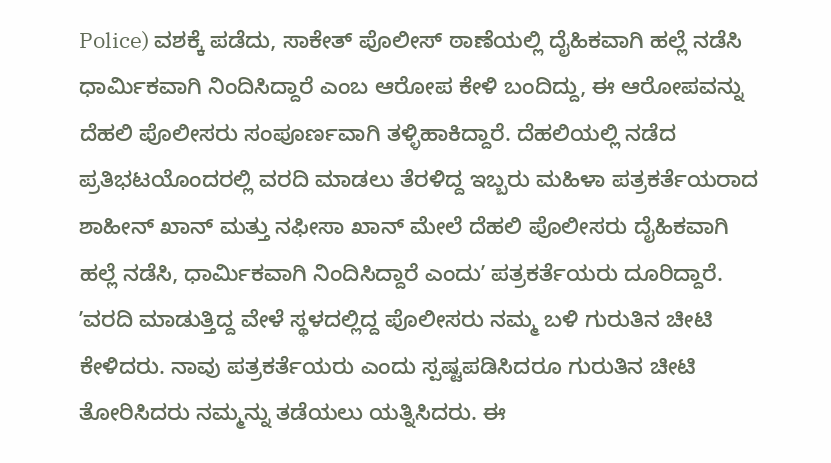Police) ವಶಕ್ಕೆ ಪಡೆದು, ಸಾಕೇತ್‌ ಪೊಲೀಸ್‌ ಠಾಣೆಯಲ್ಲಿ ದೈಹಿಕವಾಗಿ ಹಲ್ಲೆ ನಡೆಸಿ ಧಾರ್ಮಿಕವಾಗಿ ನಿಂದಿಸಿದ್ದಾರೆ ಎಂಬ ಆರೋಪ ಕೇಳಿ ಬಂದಿದ್ದು, ಈ ಆರೋಪವನ್ನು ದೆಹಲಿ ಪೊಲೀಸರು ಸಂಪೂರ್ಣವಾಗಿ ತಳ್ಳಿಹಾಕಿದ್ದಾರೆ. ದೆಹಲಿಯಲ್ಲಿ ನಡೆದ ಪ್ರತಿಭಟಯೊಂದರಲ್ಲಿ ವರದಿ ಮಾಡಲು ತೆರಳಿದ್ದ ಇಬ್ಬರು ಮಹಿಳಾ ಪತ್ರಕರ್ತೆಯರಾದ ಶಾಹೀನ್‌ ಖಾನ್‌ ಮತ್ತು ನಫೀಸಾ ಖಾನ್‌ ಮೇಲೆ ದೆಹಲಿ ಪೊಲೀಸರು ದೈಹಿಕವಾಗಿ ಹಲ್ಲೆ ನಡೆಸಿ, ಧಾರ್ಮಿಕವಾಗಿ ನಿಂದಿಸಿದ್ದಾರೆ ಎಂದುʼ ಪತ್ರಕರ್ತೆಯರು ದೂರಿದ್ದಾರೆ. ʼವರದಿ ಮಾಡುತ್ತಿದ್ದ ವೇಳೆ ಸ್ಥಳದಲ್ಲಿದ್ದ ಪೊಲೀಸರು ನಮ್ಮ ಬಳಿ ಗುರುತಿನ ಚೀಟಿ ಕೇಳಿದರು. ನಾವು ಪತ್ರಕರ್ತೆಯರು ಎಂದು ಸ್ಪಷ್ಟಪಡಿಸಿದರೂ ಗುರುತಿನ ಚೀಟಿ ತೋರಿಸಿದರು ನಮ್ಮನ್ನು ತಡೆಯಲು ಯತ್ನಿಸಿದರು. ಈ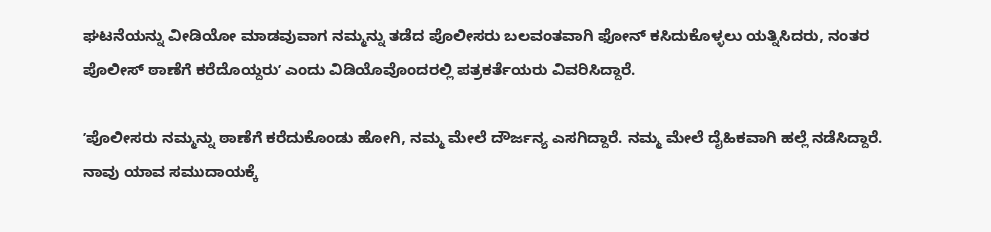ಘಟನೆಯನ್ನು ವೀಡಿಯೋ ಮಾಡವುವಾಗ ನಮ್ಮನ್ನು ತಡೆದ ಪೊಲೀಸರು ಬಲವಂತವಾಗಿ ಫೋನ್‌ ಕಸಿದುಕೊಳ್ಳಲು ಯತ್ನಿಸಿದರು, ನಂತರ ಪೊಲೀಸ್‌ ಠಾಣೆಗೆ ಕರೆದೊಯ್ದರುʼ ಎಂದು ವಿಡಿಯೊವೊಂದರಲ್ಲಿ ಪತ್ರಕರ್ತೆಯರು ವಿವರಿಸಿದ್ದಾರೆ.

ʼಪೊಲೀಸರು ನಮ್ಮನ್ನು ಠಾಣೆಗೆ ಕರೆದುಕೊಂಡು ಹೋಗಿ, ನಮ್ಮ ಮೇಲೆ ದೌರ್ಜನ್ಯ ಎಸಗಿದ್ದಾರೆ. ನಮ್ಮ ಮೇಲೆ ದೈಹಿಕವಾಗಿ ಹಲ್ಲೆ ನಡೆಸಿದ್ದಾರೆ. ನಾವು ಯಾವ ಸಮುದಾಯಕ್ಕೆ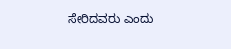ಸೇರಿದವರು ಎಂದು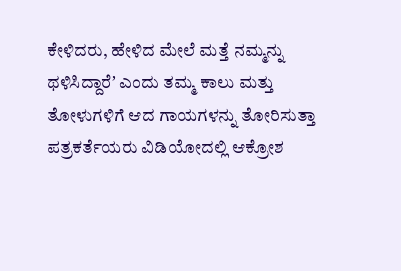ಕೇಳಿದರು, ಹೇಳಿದ ಮೇಲೆ ಮತ್ತೆ ನಮ್ಮನ್ನು ಥಳಿಸಿದ್ದಾರೆʼ ಎಂದು ತಮ್ಮ ಕಾಲು ಮತ್ತು ತೋಳುಗಳಿಗೆ ಆದ ಗಾಯಗಳನ್ನು ತೋರಿಸುತ್ತಾ ಪತ್ರಕರ್ತೆಯರು ವಿಡಿಯೋದಲ್ಲಿ ಆಕ್ರೋಶ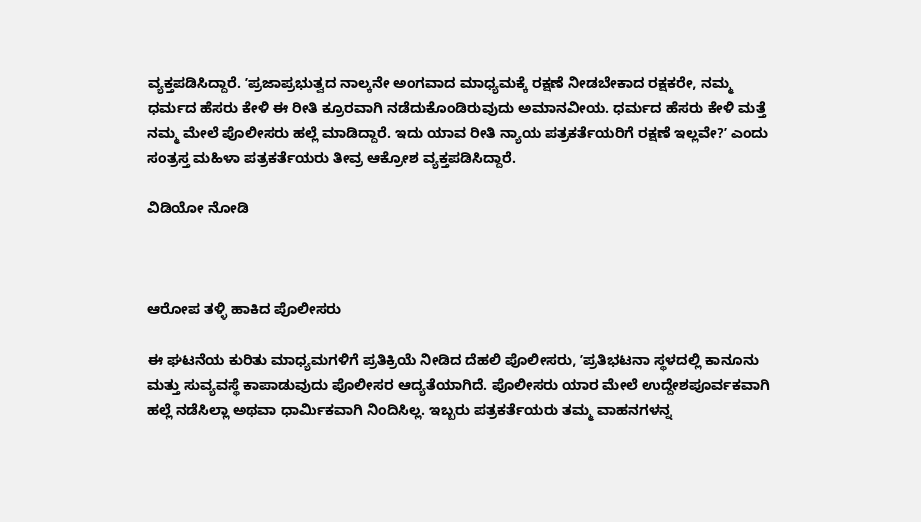ವ್ಯಕ್ತಪಡಿಸಿದ್ದಾರೆ. ʼಪ್ರಜಾಪ್ರಭುತ್ವದ ನಾಲ್ಕನೇ ಅಂಗವಾದ ಮಾಧ್ಯಮಕ್ಕೆ ರಕ್ಷಣೆ ನೀಡಬೇಕಾದ ರಕ್ಷಕರೇ, ನಮ್ಮ ಧರ್ಮದ ಹೆಸರು ಕೇಳಿ ಈ ರೀತಿ ಕ್ರೂರವಾಗಿ ನಡೆದುಕೊಂಡಿರುವುದು ಅಮಾನವೀಯ. ಧರ್ಮದ ಹೆಸರು ಕೇಳಿ ಮತ್ತೆ ನಮ್ಮ ಮೇಲೆ ಪೊಲೀಸರು ಹಲ್ಲೆ ಮಾಡಿದ್ದಾರೆ. ಇದು ಯಾವ ರೀತಿ ನ್ಯಾಯ ಪತ್ರಕರ್ತೆಯರಿಗೆ ರಕ್ಷಣೆ ಇಲ್ಲವೇ?ʼ ಎಂದು ಸಂತ್ರಸ್ತ ಮಹಿಳಾ ಪತ್ರಕರ್ತೆಯರು ತೀವ್ರ ಆಕ್ರೋಶ ವ್ಯಕ್ತಪಡಿಸಿದ್ದಾರೆ.

ವಿಡಿಯೋ ನೋಡಿ



ಆರೋಪ ತಳ್ಳಿ ಹಾಕಿದ ಪೊಲೀಸರು

ಈ ಘಟನೆಯ ಕುರಿತು ಮಾಧ್ಯಮಗಳಿಗೆ ಪ್ರತಿಕ್ರಿಯೆ ನೀಡಿದ ದೆಹಲಿ ಪೊಲೀಸರು, ʼಪ್ರತಿಭಟನಾ ಸ್ಥಳದಲ್ಲಿ ಕಾನೂನು ಮತ್ತು ಸುವ್ಯವಸ್ಥೆ ಕಾಪಾಡುವುದು ಪೊಲೀಸರ ಆದ್ಯತೆಯಾಗಿದೆ. ಪೊಲೀಸರು ಯಾರ ಮೇಲೆ ಉದ್ದೇಶಪೂರ್ವಕವಾಗಿ ಹಲ್ಲೆ ನಡೆಸಿಲ್ಲಾ ಅಥವಾ ಧಾರ್ಮಿಕವಾಗಿ ನಿಂದಿಸಿಲ್ಲ. ಇಬ್ಬರು ಪತ್ರಕರ್ತೆಯರು ತಮ್ಮ ವಾಹನಗಳನ್ನ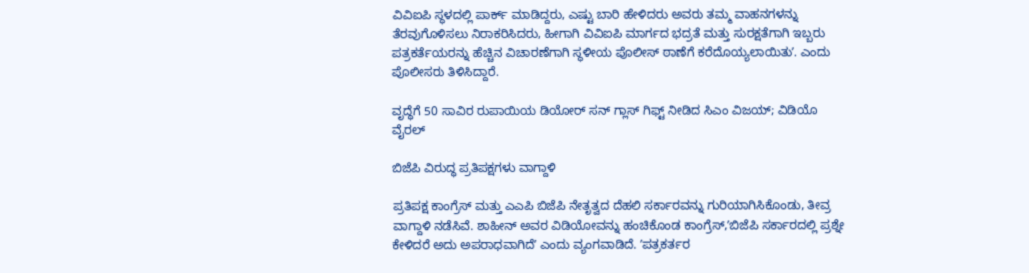ವಿವಿಐಪಿ ಸ್ಥಳದಲ್ಲಿ ಪಾರ್ಕ್‌ ಮಾಡಿದ್ದರು, ಎಷ್ಟು ಬಾರಿ ಹೇಳಿದರು ಅವರು ತಮ್ಮ ವಾಹನಗಳನ್ನು ತೆರವುಗೊಳಿಸಲು ನಿರಾಕರಿಸಿದರು, ಹೀಗಾಗಿ ವಿವಿಐಪಿ ಮಾರ್ಗದ ಭದ್ರತೆ ಮತ್ತು ಸುರಕ್ಷತೆಗಾಗಿ ಇಬ್ಬರು ಪತ್ರಕರ್ತೆಯರನ್ನು ಹೆಚ್ಚಿನ ವಿಚಾರಣೆಗಾಗಿ ಸ್ಥಳೀಯ ಪೊಲೀಸ್‌ ಠಾಣೆಗೆ ಕರೆದೊಯ್ಯಲಾಯಿತುʼ. ಎಂದು ಪೊಲೀಸರು ತಿಳಿಸಿದ್ದಾರೆ.

ವೃದ್ಧೆಗೆ 50 ಸಾವಿರ ರುಪಾಯಿಯ ಡಿಯೋರ್ ಸನ್‌ ಗ್ಲಾಸ್‌ ಗಿಫ್ಟ್ ನೀಡಿದ ಸಿಎಂ ವಿಜಯ್; ವಿಡಿಯೊ ವೈರಲ್‌

ಬಿಜೆಪಿ ವಿರುದ್ಧ ಪ್ರತಿಪಕ್ಷಗಳು ವಾಗ್ದಾಳಿ

ಪ್ರತಿಪಕ್ಷ ಕಾಂಗ್ರೆಸ್‌ ಮತ್ತು ಎಎಪಿ ಬಿಜೆಪಿ ನೇತೃತ್ವದ ದೆಹಲಿ ಸರ್ಕಾರವನ್ನು ಗುರಿಯಾಗಿಸಿಕೊಂಡು, ತೀವ್ರ ವಾಗ್ದಾಳಿ ನಡೆಸಿವೆ. ಶಾಹೀನ್‌ ಅವರ ವಿಡಿಯೋವನ್ನು ಹಂಚಿಕೊಂಡ ಕಾಂಗ್ರೆಸ್‌,ʼಬಿಜೆಪಿ ಸರ್ಕಾರದಲ್ಲಿ ಪ್ರಶ್ನೇ ಕೇಳಿದರೆ ಅದು ಅಪರಾಧವಾಗಿದೆʼ ಎಂದು ವ್ಯಂಗವಾಡಿದೆ. ʼಪತ್ರಕರ್ತರ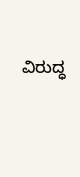ವಿರುದ್ಧ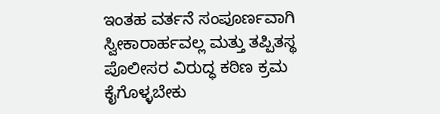ಇಂತಹ ವರ್ತನೆ ಸಂಪೂರ್ಣವಾಗಿ ಸ್ವೀಕಾರಾರ್ಹವಲ್ಲ ಮತ್ತು ತಪ್ಪಿತಸ್ಥ ಪೊಲೀಸರ ವಿರುದ್ಧ ಕಠಿಣ ಕ್ರಮ ಕೈಗೊಳ್ಳಬೇಕು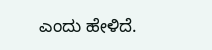ಎಂದು ಹೇಳಿದೆ.